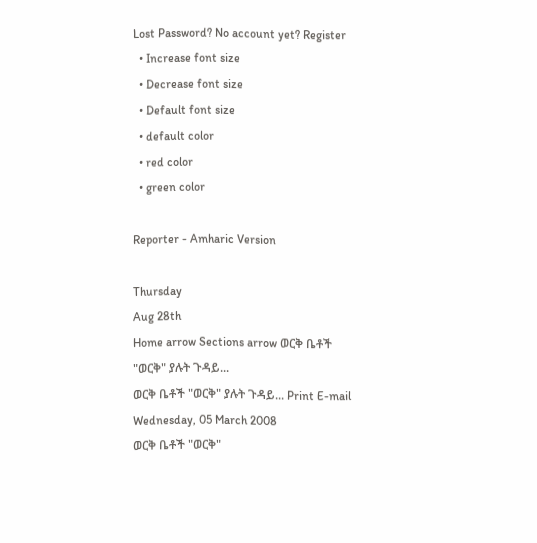Lost Password? No account yet? Register
  • Increase font size
  • Decrease font size
  • Default font size
  • default color
  • red color
  • green color

Reporter - Amharic Version

Thursday
Aug 28th
Home arrow Sections arrow ወርቅ ቤቶች "ወርቅ" ያሉት ጉዳይ...
ወርቅ ቤቶች "ወርቅ" ያሉት ጉዳይ... Print E-mail
Wednesday, 05 March 2008
ወርቅ ቤቶች "ወርቅ"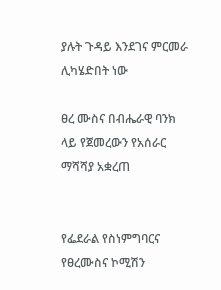ያሉት ጉዳይ እንደገና ምርመራ ሊካሄድበት ነው

ፀረ ሙስና በብሔራዊ ባንክ ላይ የጀመረውን የአሰራር ማሻሻያ አቋረጠ


የፌደራል የስነምግባርና የፀረሙስና ኮሚሽን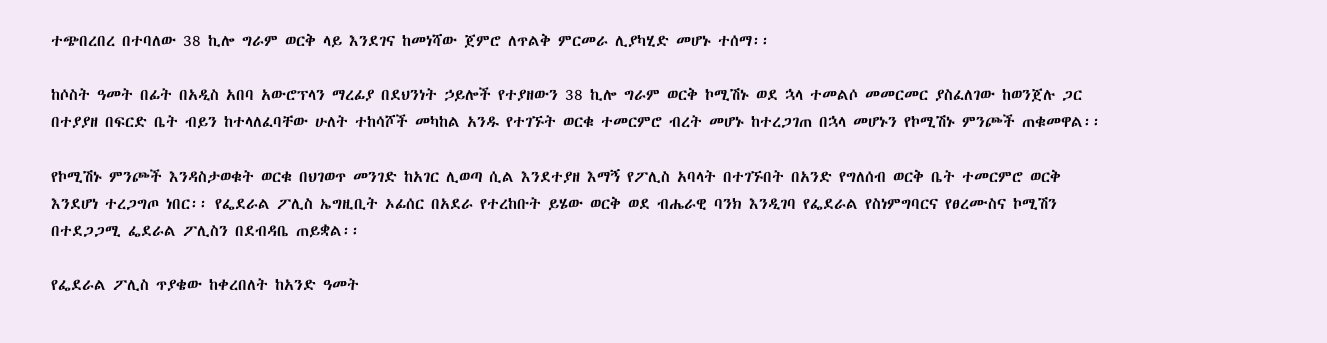ተጭበረበረ በተባለው 38 ኪሎ ግራም ወርቅ ላይ እንደገና ከመነሻው ጀምሮ ለጥልቅ ምርመራ ሊያካሂድ መሆኑ ተሰማ፡፡

ከሶስት ዓመት በፊት በአዲስ አበባ አውሮፕላን ማረፊያ በደህንነት ኃይሎች የተያዘውን 38 ኪሎ ግራም ወርቅ ኮሚሽኑ ወደ ኋላ ተመልሶ መመርመር ያስፈለገው ከወንጀሉ ጋር በተያያዘ በፍርድ ቤት ብይን ከተላለፈባቸው ሁለት ተከሳሾች መካከል አንዱ የተገኙት ወርቁ ተመርምሮ ብረት መሆኑ ከተረጋገጠ በኋላ መሆኑን የኮሚሽኑ ምንጮች ጠቁመዋል፡፡

የኮሚሽኑ ምንጮች እንዳስታወቁት ወርቁ በህገወጥ መንገድ ከአገር ሊወጣ ሲል እንደተያዘ እማኝ የፖሊስ አባላት በተገኙበት በአንድ የግለሰብ ወርቅ ቤት ተመርምሮ ወርቅ እንደሆነ ተረጋግጦ ነበር፡፡ የፌደራል ፖሊስ ኤግዚቢት ኦፊሰር በአደራ የተረከቡት ይሄው ወርቅ ወደ ብሔራዊ ባንክ እንዲገባ የፌደራል የስነምግባርና የፀረሙስና ኮሚሽን በተደጋጋሚ ፌደራል ፖሊስን በደብዳቤ ጠይቋል፡፡

የፌደራል ፖሊስ ጥያቄው ከቀረበለት ከአንድ ዓመት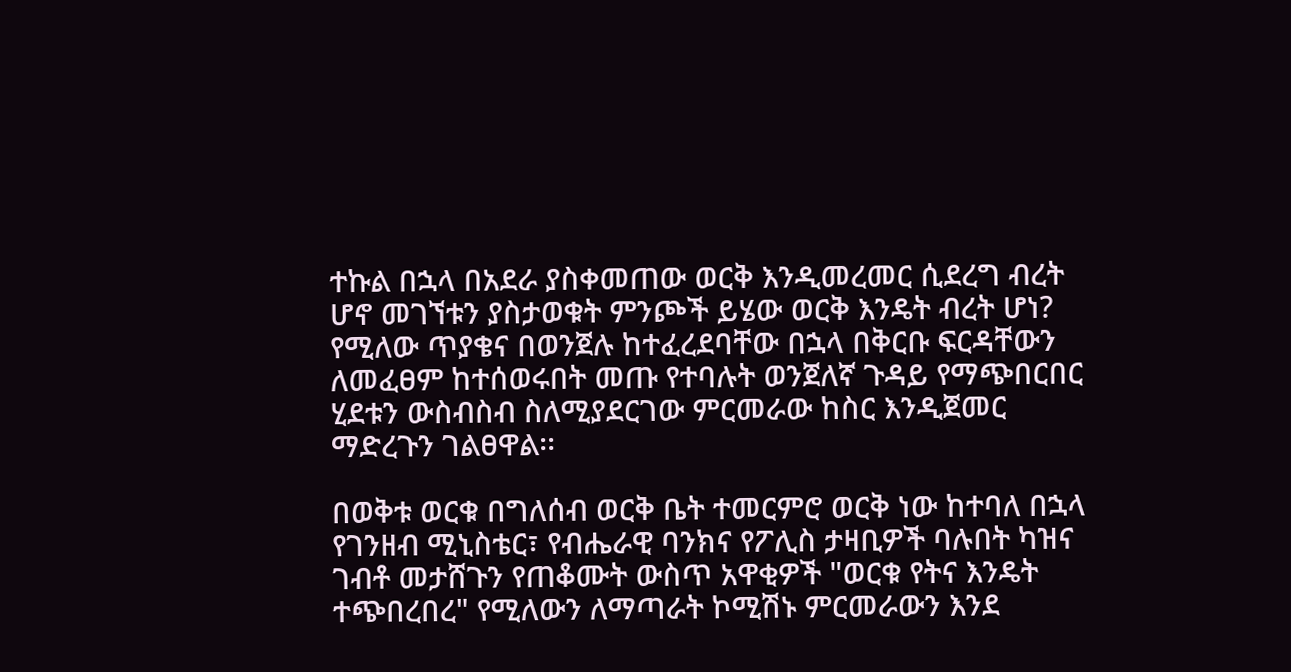ተኩል በኋላ በአደራ ያስቀመጠው ወርቅ እንዲመረመር ሲደረግ ብረት ሆኖ መገኘቱን ያስታወቁት ምንጮች ይሄው ወርቅ እንዴት ብረት ሆነ? የሚለው ጥያቄና በወንጀሉ ከተፈረደባቸው በኋላ በቅርቡ ፍርዳቸውን ለመፈፀም ከተሰወሩበት መጡ የተባሉት ወንጀለኛ ጉዳይ የማጭበርበር ሂደቱን ውስብስብ ስለሚያደርገው ምርመራው ከስር እንዲጀመር ማድረጉን ገልፀዋል፡፡

በወቅቱ ወርቁ በግለሰብ ወርቅ ቤት ተመርምሮ ወርቅ ነው ከተባለ በኋላ የገንዘብ ሚኒስቴር፣ የብሔራዊ ባንክና የፖሊስ ታዛቢዎች ባሉበት ካዝና ገብቶ መታሸጉን የጠቆሙት ውስጥ አዋቂዎች "ወርቁ የትና እንዴት ተጭበረበረ" የሚለውን ለማጣራት ኮሚሽኑ ምርመራውን እንደ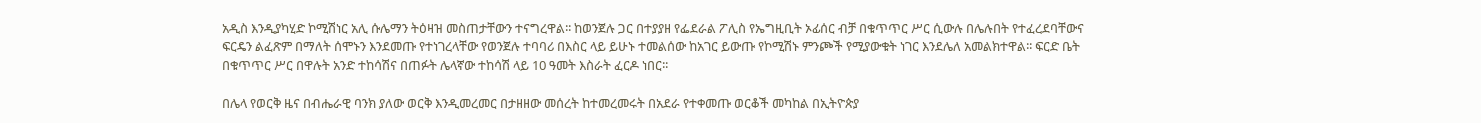አዲስ እንዲያካሂድ ኮሚሽነር አሊ ሱሌማን ትዕዛዝ መስጠታቸውን ተናግረዋል፡፡ ከወንጀሉ ጋር በተያያዘ የፌደራል ፖሊስ የኤግዚቢት ኦፊሰር ብቻ በቁጥጥር ሥር ሲውሉ በሌሉበት የተፈረደባቸውና ፍርዴን ልፈጽም በማለት ሰሞኑን እንደመጡ የተነገረላቸው የወንጀሉ ተባባሪ በእስር ላይ ይሁኑ ተመልሰው ከአገር ይውጡ የኮሚሽኑ ምንጮች የሚያውቁት ነገር እንደሌለ አመልክተዋል፡፡ ፍርድ ቤት በቁጥጥር ሥር በዋሉት አንድ ተከሳሽና በጠፉት ሌላኛው ተከሳሽ ላይ 10 ዓመት እስራት ፈርዶ ነበር፡፡

በሌላ የወርቅ ዜና በብሔራዊ ባንክ ያለው ወርቅ እንዲመረመር በታዘዘው መሰረት ከተመረመሩት በአደራ የተቀመጡ ወርቆች መካከል በኢትዮጵያ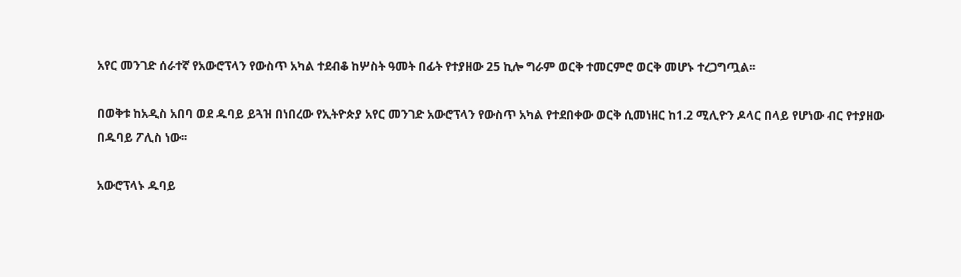አየር መንገድ ሰራተኛ የአውሮፕላን የውስጥ አካል ተደብቆ ከሦስት ዓመት በፊት የተያዘው 25 ኪሎ ግራም ወርቅ ተመርምሮ ወርቅ መሆኑ ተረጋግጧል፡፡

በወቅቱ ከአዲስ አበባ ወደ ዱባይ ይጓዝ በነበረው የኢትዮጵያ አየር መንገድ አውሮፕላን የውስጥ አካል የተደበቀው ወርቅ ሲመነዘር ከ1.2 ሚሊዮን ዶላር በላይ የሆነው ብር የተያዘው በዱባይ ፖሊስ ነው፡፡

አውሮፕላኑ ዱባይ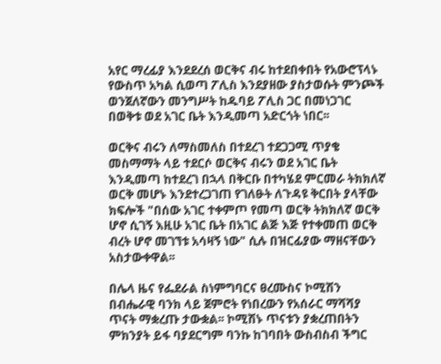አየር ማረፊያ እንደደረሰ ወርቅና ብሩ ከተደበቀበት የአውሮፕላኑ የውስጥ አካል ሲወጣ ፖሊስ እንደያዘው ያስታወሱት ምንጮች ወንጀለኛውን መንግሥት ከዱባይ ፖሊስ ጋር በመነጋገር በወቅቱ ወደ አገር ቤት እንዲመጣ አድርጎት ነበር፡፡

ወርቅና ብሩን ለማስመለስ በተደረገ ተደጋጋሚ ጥያቄ መስማማት ላይ ተደርሶ ወርቅና ብሩን ወደ አገር ቤት እንዲመጣ ከተደረገ በኋላ በቅርቡ በተካሄደ ምርመራ ትክክለኛ ወርቅ መሆኑ እንደተረጋገጠ የገለፁት ለጉዳዩ ቅርበት ያላቸው ክፍሎች "በሰው አገር ተቀምጦ የመጣ ወርቅ ትክክለኛ ወርቅ ሆኖ ሲገኝ እዚሁ አገር ቤት በአገር ልጅ እጅ የተቀመጠ ወርቅ ብረት ሆኖ መገኘቱ አሳዛኝ ነው" ሲሉ በዝርፊያው ማዘናቸውን አስታውቀዋል፡፡

በሌላ ዜና የፌደራል ስነምግባርና ፀረሙስና ኮሚሽን በብሔራዊ ባንክ ላይ ጀምሮት የነበረውን የአሰራር ማሻሻያ ጥናት ማቋረጡ ታውቋል፡፡ ኮሚሽኑ ጥናቱን ያቋረጠበትን ምክንያት ይፋ ባያደርግም ባንኩ ከገባበት ውስብስብ ችግር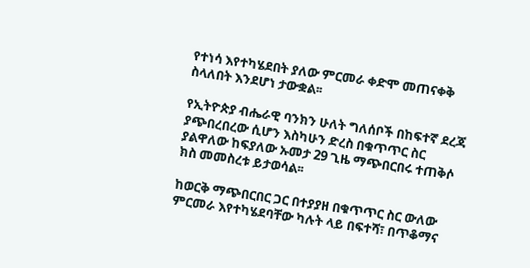የተነሳ እየተካሄደበት ያለው ምርመራ ቀድሞ መጠናቀቅ ስላለበት እንደሆነ ታውቋል፡፡

የኢትዮጵያ ብሔራዊ ባንክን ሁለት ግለሰቦች በከፍተኛ ደረጃ ያጭበረበረው ሲሆን እስካሁን ድረስ በቁጥጥር ስር ያልዋለው ከፍያለው ኡመታ 29 ጊዜ ማጭበርበሩ ተጠቅሶ ክስ መመስረቱ ይታወሳል፡፡

ከወርቅ ማጭበርበር ጋር በተያያዘ በቁጥጥር ስር ውለው ምርመራ እየተካሄደባቸው ካሉት ላይ በፍተሻ፣ በጥቆማና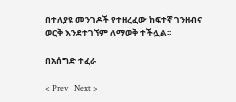በተለያዩ መንገዶች የተዘረፈው ከፍተኛ ገንዘብና ወርቅ እንደተገኘም ለማወቅ ተችሏል፡፡

በአሰግድ ተፈራ

< Prev   Next >